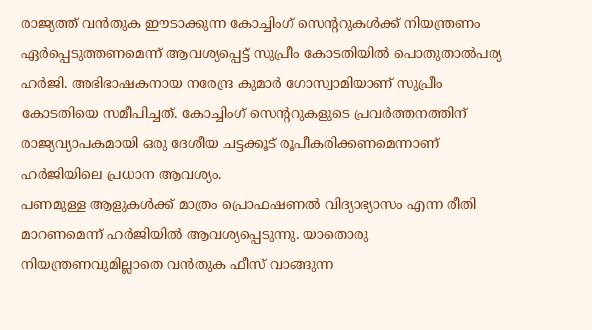രാജ്യത്ത് വൻതുക ഈടാക്കുന്ന കോച്ചിംഗ് സെന്ററുകൾക്ക് നിയന്ത്രണം ഏർപ്പെടുത്തണമെന്ന് ആവശ്യപ്പെട്ട് സുപ്രീം കോടതിയിൽ പൊതുതാൽപര്യ ഹർജി. അഭിഭാഷകനായ നരേന്ദ്ര കുമാർ ഗോസ്വാമിയാണ് സുപ്രീം കോടതിയെ സമീപിച്ചത്. കോച്ചിംഗ് സെന്ററുകളുടെ പ്രവർത്തനത്തിന് രാജ്യവ്യാപകമായി ഒരു ദേശീയ ചട്ടക്കൂട് രൂപീകരിക്കണമെന്നാണ് ഹർജിയിലെ പ്രധാന ആവശ്യം.
പണമുള്ള ആളുകൾക്ക് മാത്രം പ്രൊഫഷണൽ വിദ്യാഭ്യാസം എന്ന രീതി മാറണമെന്ന് ഹർജിയിൽ ആവശ്യപ്പെടുന്നു. യാതൊരു നിയന്ത്രണവുമില്ലാതെ വൻതുക ഫീസ് വാങ്ങുന്ന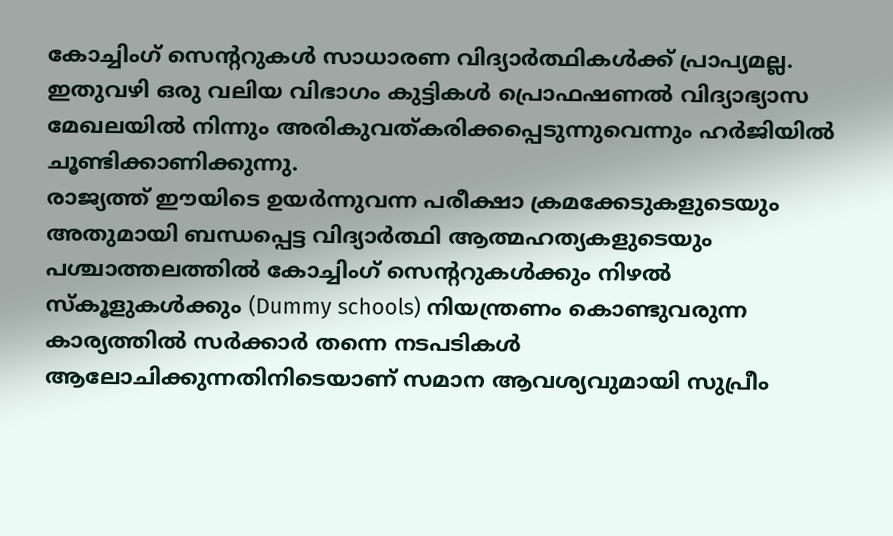കോച്ചിംഗ് സെന്ററുകൾ സാധാരണ വിദ്യാർത്ഥികൾക്ക് പ്രാപ്യമല്ല. ഇതുവഴി ഒരു വലിയ വിഭാഗം കുട്ടികൾ പ്രൊഫഷണൽ വിദ്യാഭ്യാസ മേഖലയിൽ നിന്നും അരികുവത്കരിക്കപ്പെടുന്നുവെന്നും ഹർജിയിൽ ചൂണ്ടിക്കാണിക്കുന്നു.
രാജ്യത്ത് ഈയിടെ ഉയർന്നുവന്ന പരീക്ഷാ ക്രമക്കേടുകളുടെയും അതുമായി ബന്ധപ്പെട്ട വിദ്യാർത്ഥി ആത്മഹത്യകളുടെയും പശ്ചാത്തലത്തിൽ കോച്ചിംഗ് സെന്ററുകൾക്കും നിഴൽ സ്കൂളുകൾക്കും (Dummy schools) നിയന്ത്രണം കൊണ്ടുവരുന്ന കാര്യത്തിൽ സർക്കാർ തന്നെ നടപടികൾ ആലോചിക്കുന്നതിനിടെയാണ് സമാന ആവശ്യവുമായി സുപ്രീം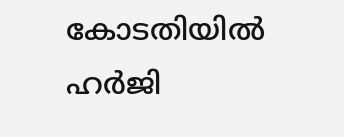കോടതിയിൽ ഹർജി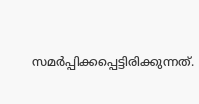സമർപ്പിക്കപ്പെട്ടിരിക്കുന്നത്.